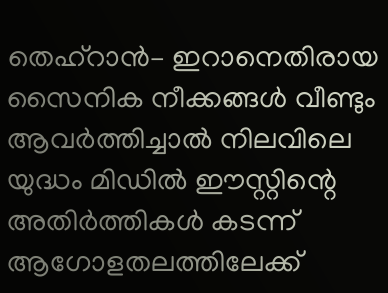തെഹ്റാൻ– ഇറാനെതിരായ സൈനിക നീക്കങ്ങൾ വീണ്ടും ആവർത്തിച്ചാൽ നിലവിലെ യുദ്ധം മിഡിൽ ഈസ്റ്റിന്റെ അതിർത്തികൾ കടന്ന് ആഗോളതലത്തിലേക്ക്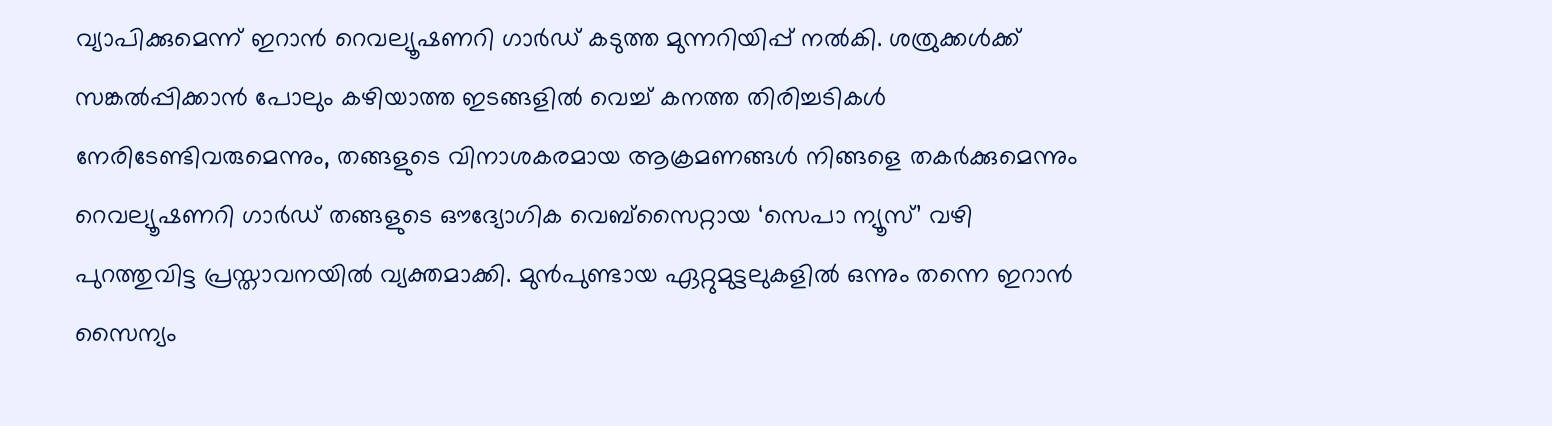വ്യാപിക്കുമെന്ന് ഇറാൻ റെവല്യൂഷണറി ഗാർഡ് കടുത്ത മുന്നറിയിപ്പ് നൽകി. ശത്രുക്കൾക്ക് സങ്കൽപ്പിക്കാൻ പോലും കഴിയാത്ത ഇടങ്ങളിൽ വെച്ച് കനത്ത തിരിച്ചടികൾ നേരിടേണ്ടിവരുമെന്നും, തങ്ങളുടെ വിനാശകരമായ ആക്രമണങ്ങൾ നിങ്ങളെ തകർക്കുമെന്നും റെവല്യൂഷണറി ഗാർഡ് തങ്ങളുടെ ഔദ്യോഗിക വെബ്സൈറ്റായ ‘സെപാ ന്യൂസ്’ വഴി പുറത്തുവിട്ട പ്രസ്താവനയിൽ വ്യക്തമാക്കി. മുൻപുണ്ടായ ഏറ്റുമുട്ടലുകളിൽ ഒന്നും തന്നെ ഇറാൻ സൈന്യം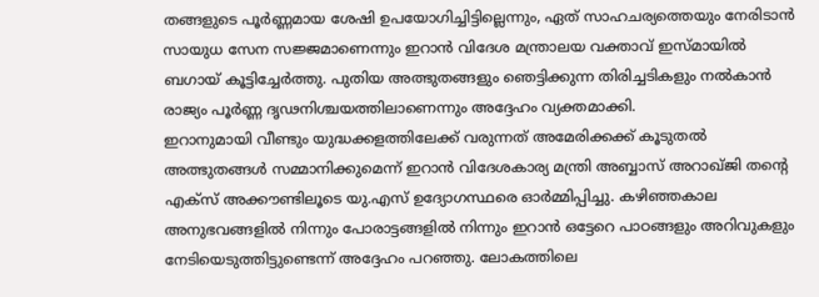തങ്ങളുടെ പൂർണ്ണമായ ശേഷി ഉപയോഗിച്ചിട്ടില്ലെന്നും, ഏത് സാഹചര്യത്തെയും നേരിടാൻ സായുധ സേന സജ്ജമാണെന്നും ഇറാൻ വിദേശ മന്ത്രാലയ വക്താവ് ഇസ്മായിൽ ബഗായ് കൂട്ടിച്ചേർത്തു. പുതിയ അത്ഭുതങ്ങളും ഞെട്ടിക്കുന്ന തിരിച്ചടികളും നൽകാൻ രാജ്യം പൂർണ്ണ ദൃഢനിശ്ചയത്തിലാണെന്നും അദ്ദേഹം വ്യക്തമാക്കി.
ഇറാനുമായി വീണ്ടും യുദ്ധക്കളത്തിലേക്ക് വരുന്നത് അമേരിക്കക്ക് കൂടുതൽ അത്ഭുതങ്ങൾ സമ്മാനിക്കുമെന്ന് ഇറാൻ വിദേശകാര്യ മന്ത്രി അബ്ബാസ് അറാഖ്ജി തന്റെ എക്സ് അക്കൗണ്ടിലൂടെ യു.എസ് ഉദ്യോഗസ്ഥരെ ഓർമ്മിപ്പിച്ചു. കഴിഞ്ഞകാല അനുഭവങ്ങളിൽ നിന്നും പോരാട്ടങ്ങളിൽ നിന്നും ഇറാൻ ഒട്ടേറെ പാഠങ്ങളും അറിവുകളും നേടിയെടുത്തിട്ടുണ്ടെന്ന് അദ്ദേഹം പറഞ്ഞു. ലോകത്തിലെ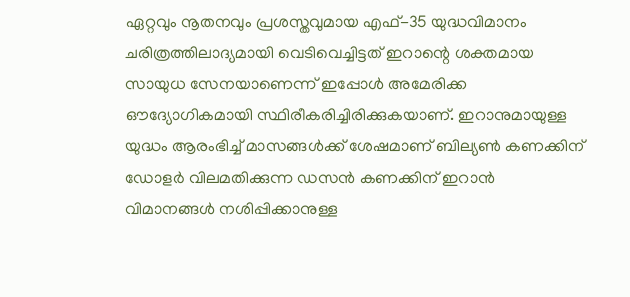ഏറ്റവും നൂതനവും പ്രശസ്തവുമായ എഫ്-35 യുദ്ധവിമാനം ചരിത്രത്തിലാദ്യമായി വെടിവെച്ചിട്ടത് ഇറാന്റെ ശക്തമായ സായുധ സേനയാണെന്ന് ഇപ്പോൾ അമേരിക്ക ഔദ്യോഗികമായി സ്ഥിരീകരിച്ചിരിക്കുകയാണ്. ഇറാനുമായുള്ള യുദ്ധം ആരംഭിച്ച് മാസങ്ങൾക്ക് ശേഷമാണ് ബില്യൺ കണക്കിന് ഡോളർ വിലമതിക്കുന്ന ഡസൻ കണക്കിന് ഇറാൻ വിമാനങ്ങൾ നശിപ്പിക്കാനുള്ള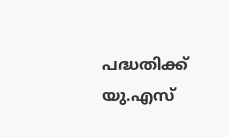പദ്ധതിക്ക് യു.എസ്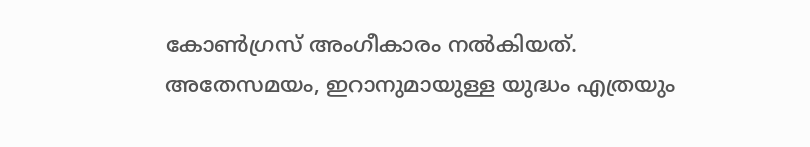കോൺഗ്രസ് അംഗീകാരം നൽകിയത്.
അതേസമയം, ഇറാനുമായുള്ള യുദ്ധം എത്രയും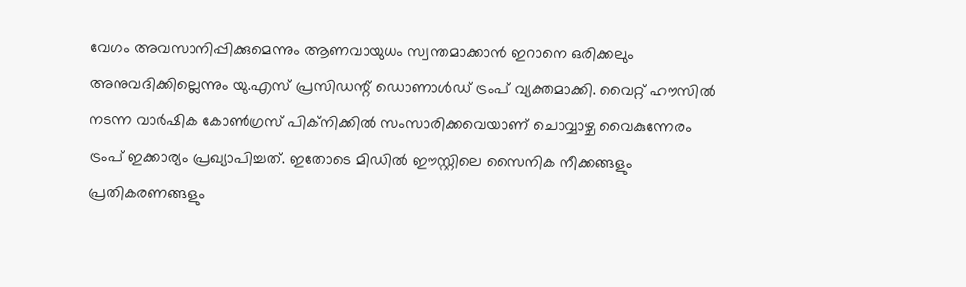വേഗം അവസാനിപ്പിക്കുമെന്നും ആണവായുധം സ്വന്തമാക്കാൻ ഇറാനെ ഒരിക്കലും അനുവദിക്കില്ലെന്നും യു.എസ് പ്രസിഡന്റ് ഡൊണാൾഡ് ട്രംപ് വ്യക്തമാക്കി. വൈറ്റ് ഹൗസിൽ നടന്ന വാർഷിക കോൺഗ്രസ് പിക്നിക്കിൽ സംസാരിക്കവെയാണ് ചൊവ്വാഴ്ച വൈകുന്നേരം ട്രംപ് ഇക്കാര്യം പ്രഖ്യാപിച്ചത്. ഇതോടെ മിഡിൽ ഈസ്റ്റിലെ സൈനിക നീക്കങ്ങളും പ്രതികരണങ്ങളും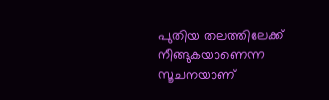പുതിയ തലത്തിലേക്ക് നീങ്ങുകയാണെന്ന സൂചനയാണ്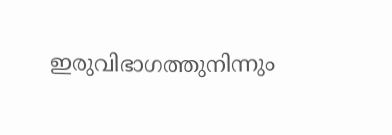ഇരുവിഭാഗത്തുനിന്നും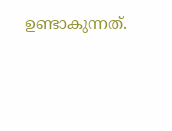ഉണ്ടാകുന്നത്.